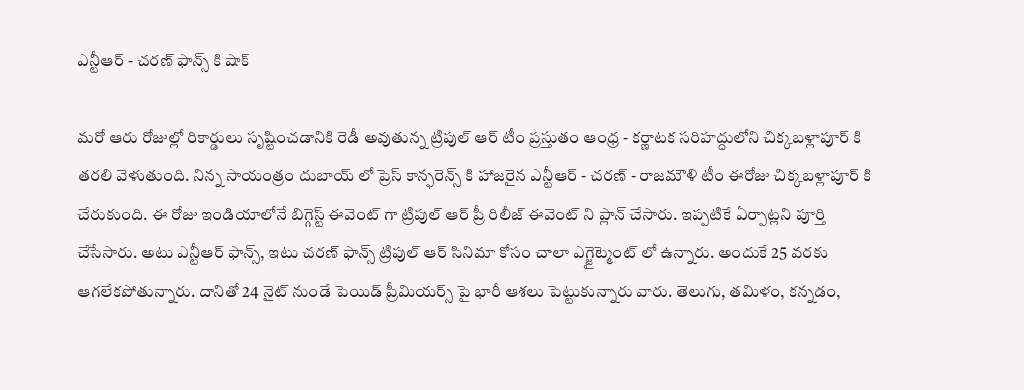ఎన్టీఆర్ - చరణ్ ఫాన్స్ కి షాక్

మరో ఆరు రోజుల్లో రికార్డులు సృష్టించడానికి రెడీ అవుతున్న ట్రిపుల్ ఆర్ టీం ప్రస్తుతం ఆంధ్ర - కర్ణాటక సరిహద్దులోని చిక్కబళ్లాపూర్ కి తరలి వెళుతుంది. నిన్న సాయంత్రం దుబాయ్ లో ప్రెస్ కాన్ఫరెన్స్ కి హాజరైన ఎన్టీఆర్ - చరణ్ - రాజమౌళి టీం ఈరోజు చిక్కబళ్లాపూర్ కి చేరుకుంది. ఈ రోజు ఇండియాలోనే బిగ్గెస్ట్ ఈవెంట్ గా ట్రిపుల్ ఆర్ ప్రీ రిలీజ్ ఈవెంట్ ని ప్లాన్ చేసారు. ఇప్పటికే ఏర్పాట్లని పూర్తి చేసేసారు. అటు ఎన్టీఆర్ ఫాన్స్, ఇటు చరణ్ ఫాన్స్ ట్రిపుల్ ఆర్ సినిమా కోసం చాలా ఎగ్జైట్మెంట్ లో ఉన్నారు. అందుకే 25 వరకు ఆగలేకపోతున్నారు. దానితో 24 నైట్ నుండే పెయిడ్ ప్రీమియర్స్ పై భారీ ఆశలు పెట్టుకున్నారు వారు. తెలుగు, తమిళం, కన్నడం,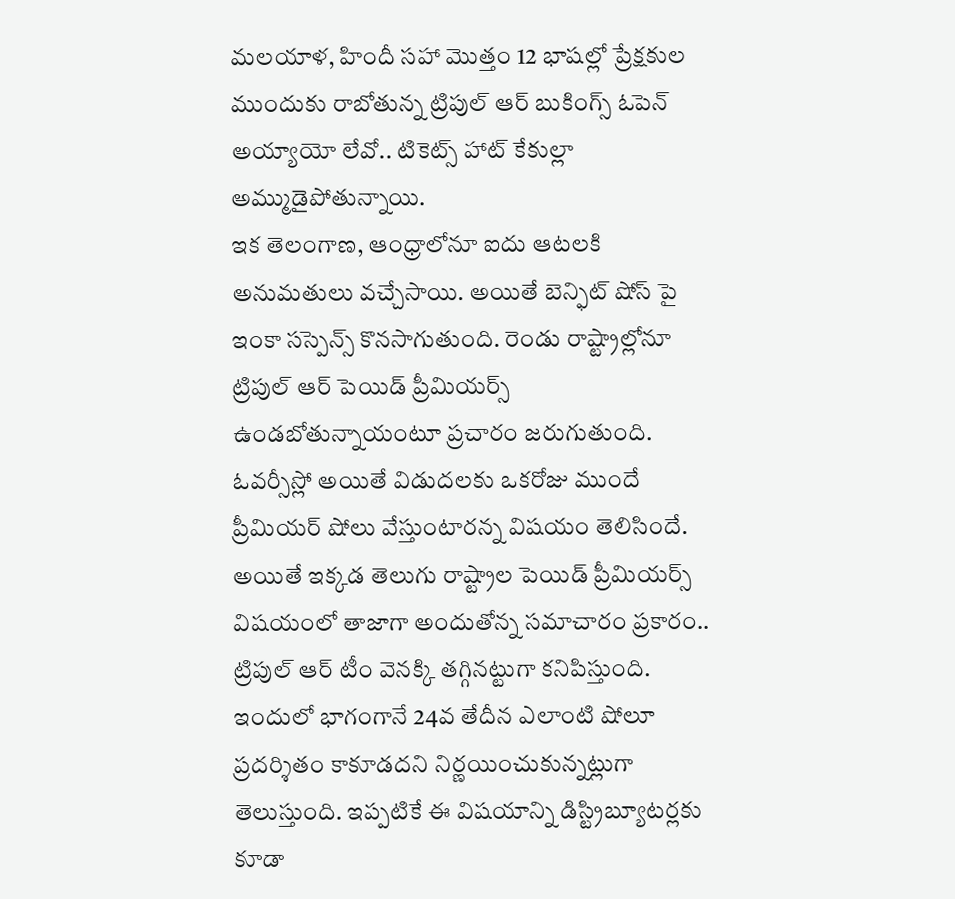మలయాళ, హిందీ సహా మొత్తం 12 భాషల్లో ప్రేక్షకుల ముందుకు రాబోతున్న ట్రిపుల్ ఆర్ బుకింగ్స్ ఓపెన్ అయ్యాయో లేవో.. టికెట్స్ హాట్ కేకుల్లా అమ్ముడైపోతున్నాయి.
ఇక తెలంగాణ, ఆంధ్రాలోనూ ఐదు ఆటలకి అనుమతులు వచ్చేసాయి. అయితే బెన్ఫిట్ షోస్ పై ఇంకా సస్పెన్స్ కొనసాగుతుంది. రెండు రాష్ట్రాల్లోనూ ట్రిపుల్ ఆర్ పెయిడ్ ప్రీమియర్స్ ఉండబోతున్నాయంటూ ప్రచారం జరుగుతుంది. ఓవర్సీస్లో అయితే విడుదలకు ఒకరోజు ముందే ప్రీమియర్ షోలు వేస్తుంటారన్న విషయం తెలిసిందే. అయితే ఇక్కడ తెలుగు రాష్ట్రాల పెయిడ్ ప్రీమియర్స్ విషయంలో తాజాగా అందుతోన్న సమాచారం ప్రకారం.. ట్రిపుల్ ఆర్ టీం వెనక్కి తగ్గినట్టుగా కనిపిస్తుంది. ఇందులో భాగంగానే 24వ తేదీన ఎలాంటి షోలూ ప్రదర్శితం కాకూడదని నిర్ణయించుకున్నట్లుగా తెలుస్తుంది. ఇప్పటికే ఈ విషయాన్ని డిస్ట్రిబ్యూటర్లకు కూడా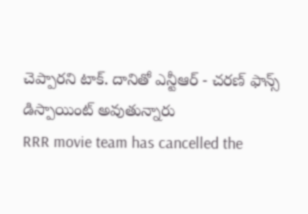చెప్పారని టాక్. దానితో ఎన్టీఆర్ - చరణ్ ఫాన్స్ డిస్పాయింట్ అవుతున్నారు
RRR movie team has cancelled the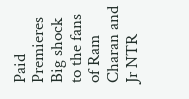Paid Premieres
Big shock to the fans of Ram Charan and Jr NTR